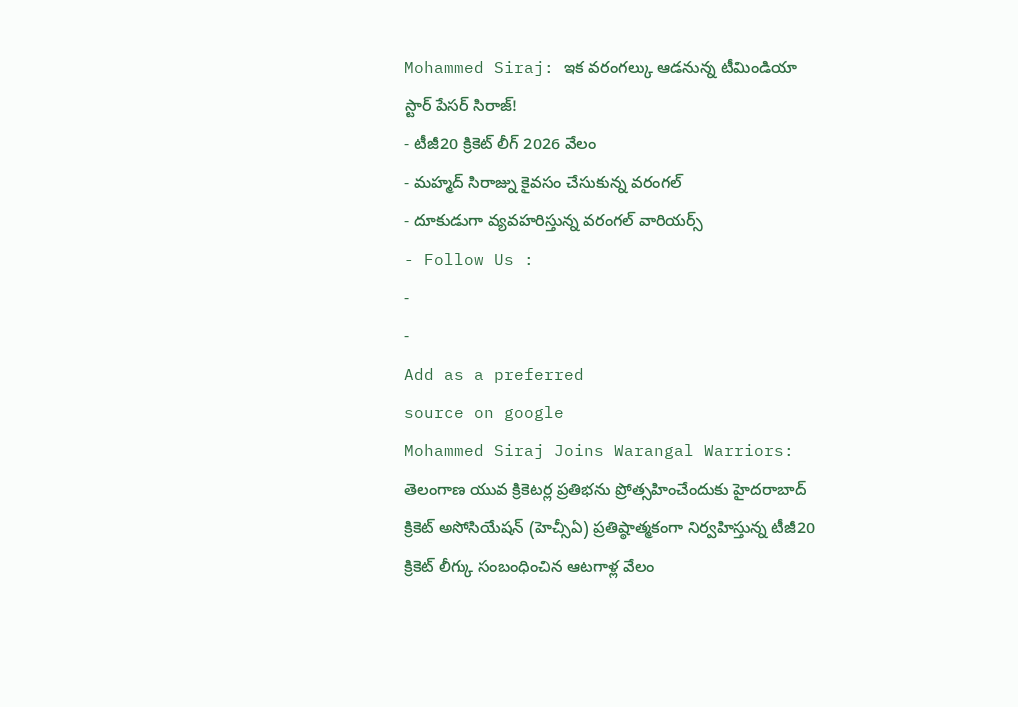Mohammed Siraj: ఇక వరంగల్కు ఆడనున్న టీమిండియా స్టార్ పేసర్ సిరాజ్!
- టీజీ20 క్రికెట్ లీగ్ 2026 వేలం
- మహ్మద్ సిరాజ్ను కైవసం చేసుకున్న వరంగల్
- దూకుడుగా వ్యవహరిస్తున్న వరంగల్ వారియర్స్
- Follow Us :
-
-
Add as a preferred
source on google
Mohammed Siraj Joins Warangal Warriors: తెలంగాణ యువ క్రికెటర్ల ప్రతిభను ప్రోత్సహించేందుకు హైదరాబాద్ క్రికెట్ అసోసియేషన్ (హెచ్సీఏ) ప్రతిష్ఠాత్మకంగా నిర్వహిస్తున్న టీజీ20 క్రికెట్ లీగ్కు సంబంధించిన ఆటగాళ్ల వేలం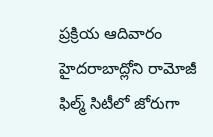ప్రక్రియ ఆదివారం హైదరాబాద్లోని రామోజీ ఫిల్మ్ సిటీలో జోరుగా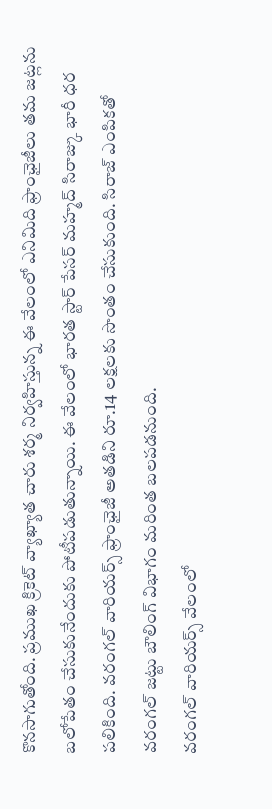కొనసాగుతోంది. ప్రముఖ క్రికెట్ వ్యాఖ్యాత చారు శర్మ నిర్వహిస్తున్న ఈ వేలంలో ఎనిమిది ఫ్రాంఛైజీలు తమ జట్లను బలోపేతం చేసుకునేందుకు పోటీపడుతున్నాయి. ఈ వేలంలో భారత స్టార్ పేసర్ మహ్మద్ సిరాజ్కు భారీ ధర పలికింది. వరంగల్ వారియర్స్ ఫ్రాంఛైజీ అతడిని రూ.14 లక్షలకు సొంతం చేసుకుంది. సిరాజ్ ఎంపికతో వరంగల్ జట్టు బౌలింగ్ విభాగం మరింత బలపడనుంది.
వరంగల్ వారియర్స్ వేలంలో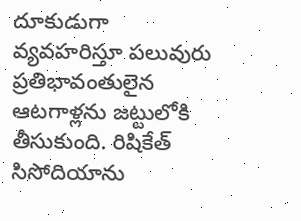దూకుడుగా వ్యవహరిస్తూ పలువురు ప్రతిభావంతులైన ఆటగాళ్లను జట్టులోకి తీసుకుంది. రిషికేత్ సిసోదియాను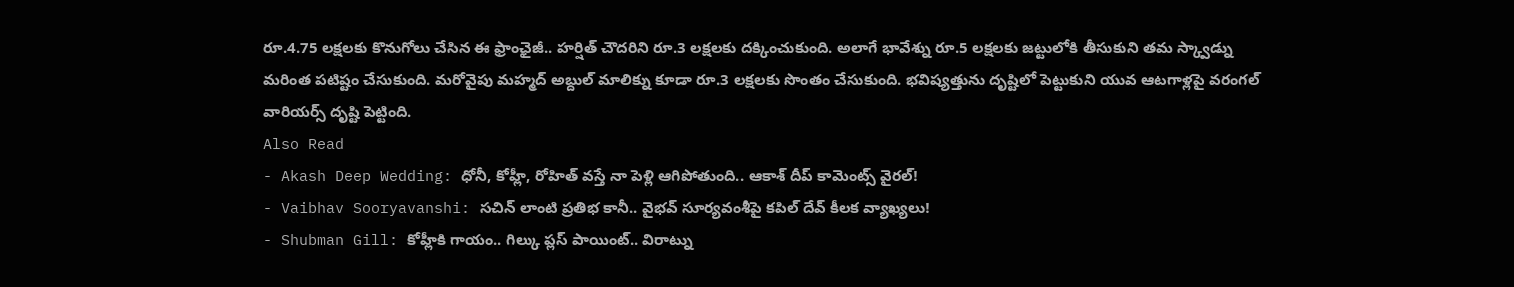రూ.4.75 లక్షలకు కొనుగోలు చేసిన ఈ ఫ్రాంఛైజీ.. హర్షిత్ చౌదరిని రూ.3 లక్షలకు దక్కించుకుంది. అలాగే భావేశ్ను రూ.5 లక్షలకు జట్టులోకి తీసుకుని తమ స్క్వాడ్ను మరింత పటిష్టం చేసుకుంది. మరోవైపు మహ్మద్ అబ్దుల్ మాలిక్ను కూడా రూ.3 లక్షలకు సొంతం చేసుకుంది. భవిష్యత్తును దృష్టిలో పెట్టుకుని యువ ఆటగాళ్లపై వరంగల్ వారియర్స్ దృష్టి పెట్టింది.
Also Read
- Akash Deep Wedding: ధోనీ, కోహ్లీ, రోహిత్ వస్తే నా పెళ్లి ఆగిపోతుంది.. ఆకాశ్ దీప్ కామెంట్స్ వైరల్!
- Vaibhav Sooryavanshi: సచిన్ లాంటి ప్రతిభ కానీ.. వైభవ్ సూర్యవంశీపై కపిల్ దేవ్ కీలక వ్యాఖ్యలు!
- Shubman Gill: కోహ్లీకి గాయం.. గిల్కు ప్లస్ పాయింట్.. విరాట్ను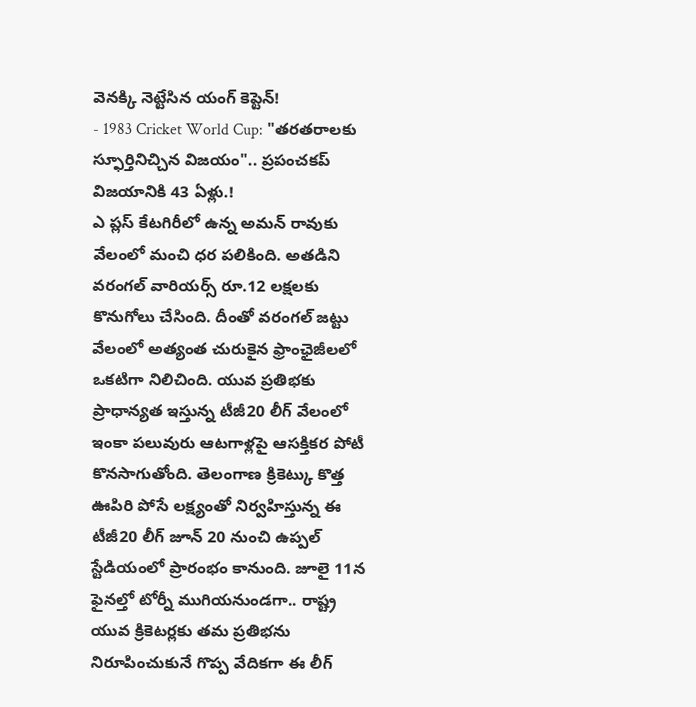వెనక్కి నెట్టేసిన యంగ్ కెప్టెన్!
- 1983 Cricket World Cup: "తరతరాలకు స్ఫూర్తినిచ్చిన విజయం".. ప్రపంచకప్ విజయానికి 43 ఏళ్లు.!
ఎ ప్లస్ కేటగిరీలో ఉన్న అమన్ రావుకు వేలంలో మంచి ధర పలికింది. అతడిని వరంగల్ వారియర్స్ రూ.12 లక్షలకు కొనుగోలు చేసింది. దీంతో వరంగల్ జట్టు వేలంలో అత్యంత చురుకైన ఫ్రాంఛైజీలలో ఒకటిగా నిలిచింది. యువ ప్రతిభకు ప్రాధాన్యత ఇస్తున్న టీజీ20 లీగ్ వేలంలో ఇంకా పలువురు ఆటగాళ్లపై ఆసక్తికర పోటీ కొనసాగుతోంది. తెలంగాణ క్రికెట్కు కొత్త ఊపిరి పోసే లక్ష్యంతో నిర్వహిస్తున్న ఈ టీజీ20 లీగ్ జూన్ 20 నుంచి ఉప్పల్ స్టేడియంలో ప్రారంభం కానుంది. జూలై 11న ఫైనల్తో టోర్నీ ముగియనుండగా.. రాష్ట్ర యువ క్రికెటర్లకు తమ ప్రతిభను నిరూపించుకునే గొప్ప వేదికగా ఈ లీగ్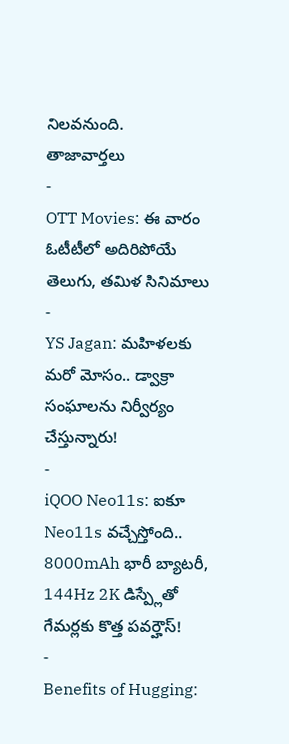నిలవనుంది.
తాజావార్తలు
-
OTT Movies: ఈ వారం ఓటీటీలో అదిరిపోయే తెలుగు, తమిళ సినిమాలు
-
YS Jagan: మహిళలకు మరో మోసం.. డ్వాక్రా సంఘాలను నిర్వీర్యం చేస్తున్నారు!
-
iQOO Neo11s: ఐకూ Neo11s వచ్చేస్తోంది.. 8000mAh భారీ బ్యాటరీ, 144Hz 2K డిస్ప్లేతో గేమర్లకు కొత్త పవర్హౌస్!
-
Benefits of Hugging: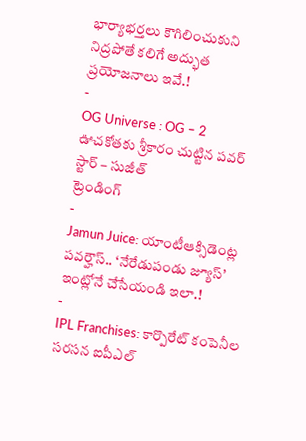భార్యాభర్తలు కౌగిలించుకుని నిద్రపోతే కలిగే అద్భుత ప్రయోజనాలు ఇవే.!
-
OG Universe : OG – 2 ఊచకోతకు శ్రీకారం చుట్టిన పవర్ స్టార్ – సుజీత్
ట్రెండింగ్
-
Jamun Juice: యాంటీఆక్సిడెంట్ల పవర్హౌస్.. ‘నేరేడుపండు జ్యూస్’ ఇంట్లోనే చేసేయండి ఇలా.!
-
IPL Franchises: కార్పొరేట్ కంపెనీల సరసన ఐపీఎల్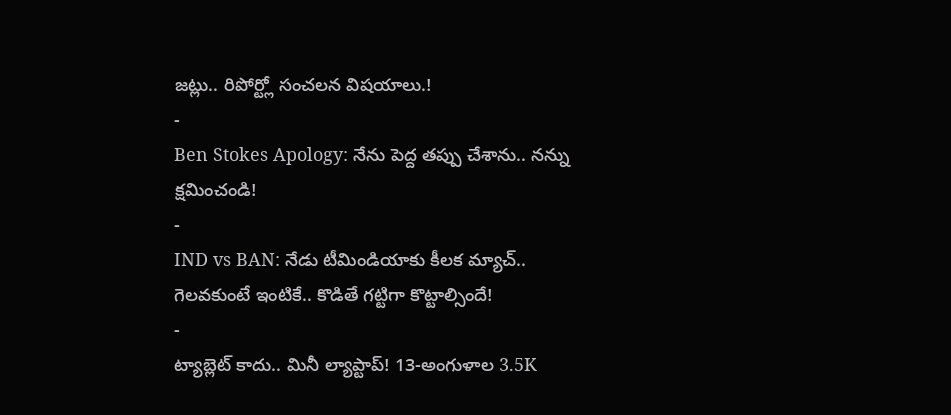జట్లు.. రిపోర్ట్లో సంచలన విషయాలు.!
-
Ben Stokes Apology: నేను పెద్ద తప్పు చేశాను.. నన్ను క్షమించండి!
-
IND vs BAN: నేడు టీమిండియాకు కీలక మ్యాచ్.. గెలవకుంటే ఇంటికే.. కొడితే గట్టిగా కొట్టాల్సిందే!
-
ట్యాబ్లెట్ కాదు.. మినీ ల్యాప్టాప్! 13-అంగుళాల 3.5K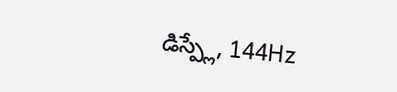డిస్ప్లే, 144Hz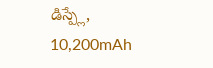డిస్ప్లే, 10,200mAh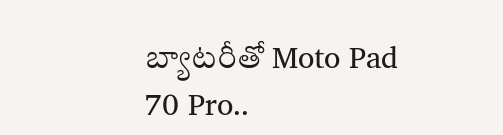బ్యాటరీతో Moto Pad 70 Pro..